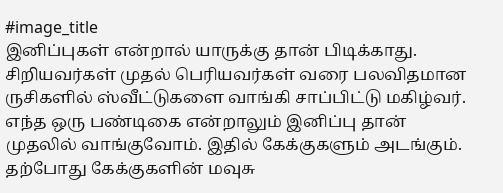#image_title
இனிப்புகள் என்றால் யாருக்கு தான் பிடிக்காது. சிறியவர்கள் முதல் பெரியவர்கள் வரை பலவிதமான ருசிகளில் ஸ்வீட்டுகளை வாங்கி சாப்பிட்டு மகிழ்வர். எந்த ஒரு பண்டிகை என்றாலும் இனிப்பு தான் முதலில் வாங்குவோம். இதில் கேக்குகளும் அடங்கும். தற்போது கேக்குகளின் மவுசு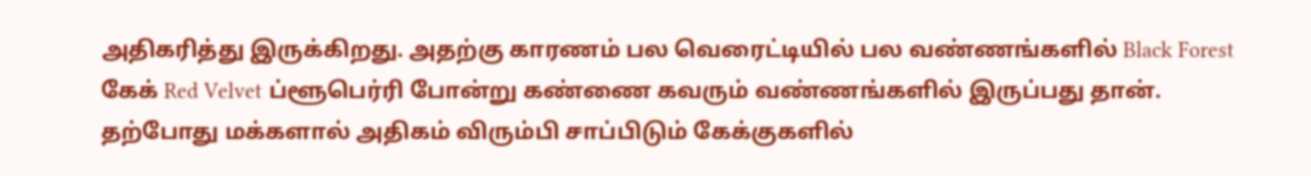அதிகரித்து இருக்கிறது. அதற்கு காரணம் பல வெரைட்டியில் பல வண்ணங்களில் Black Forest கேக் Red Velvet ப்ளூபெர்ரி போன்று கண்ணை கவரும் வண்ணங்களில் இருப்பது தான்.
தற்போது மக்களால் அதிகம் விரும்பி சாப்பிடும் கேக்குகளில்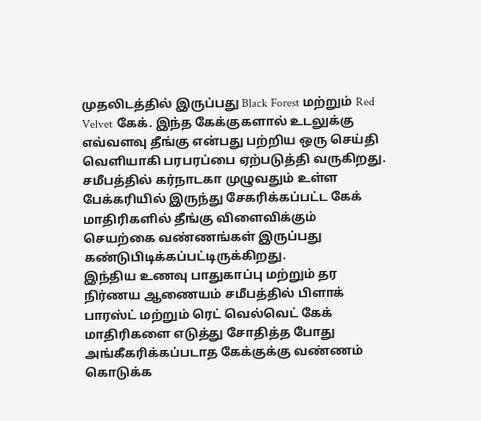முதலிடத்தில் இருப்பது Black Forest மற்றும் Red Velvet கேக். இந்த கேக்குகளால் உடலுக்கு எவ்வளவு தீங்கு என்பது பற்றிய ஒரு செய்தி வெளியாகி பரபரப்பை ஏற்படுத்தி வருகிறது. சமீபத்தில் கர்நாடகா முழுவதும் உள்ள பேக்கரியில் இருந்து சேகரிக்கப்பட்ட கேக் மாதிரிகளில் தீங்கு விளைவிக்கும் செயற்கை வண்ணங்கள் இருப்பது கண்டுபிடிக்கப்பட்டிருக்கிறது.
இந்திய உணவு பாதுகாப்பு மற்றும் தர நிர்ணய ஆணையம் சமீபத்தில் பிளாக் பாரஸ்ட் மற்றும் ரெட் வெல்வெட் கேக் மாதிரிகளை எடுத்து சோதித்த போது அங்கீகரிக்கப்படாத கேக்குக்கு வண்ணம் கொடுக்க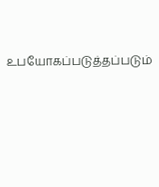உபயோகப்படுத்தப்படும்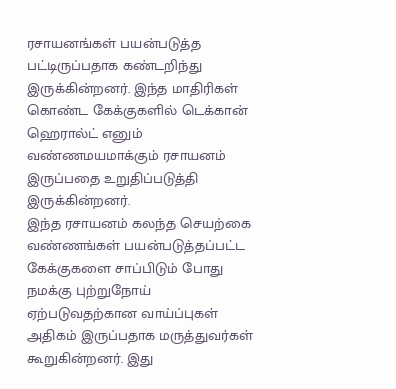ரசாயனங்கள் பயன்படுத்த பட்டிருப்பதாக கண்டறிந்து இருக்கின்றனர். இந்த மாதிரிகள் கொண்ட கேக்குகளில் டெக்கான் ஹெரால்ட் எனும் வண்ணமயமாக்கும் ரசாயனம் இருப்பதை உறுதிப்படுத்தி இருக்கின்றனர்.
இந்த ரசாயனம் கலந்த செயற்கை வண்ணங்கள் பயன்படுத்தப்பட்ட கேக்குகளை சாப்பிடும் போது நமக்கு புற்றுநோய் ஏற்படுவதற்கான வாய்ப்புகள் அதிகம் இருப்பதாக மருத்துவர்கள் கூறுகின்றனர். இது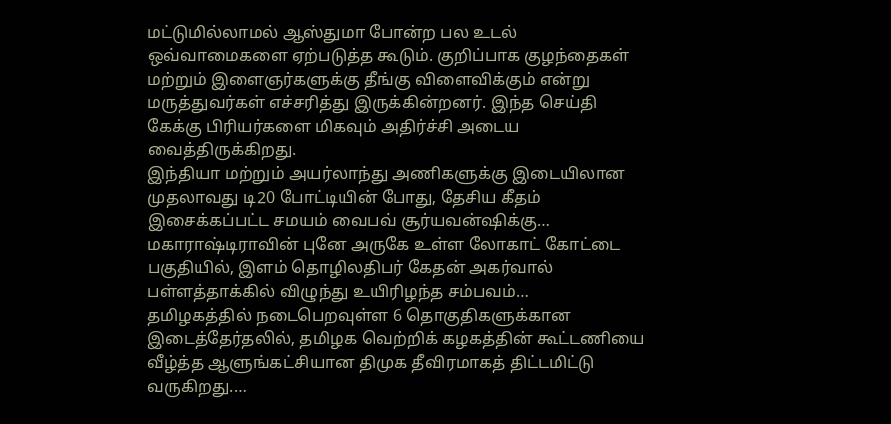மட்டுமில்லாமல் ஆஸ்துமா போன்ற பல உடல் ஒவ்வாமைகளை ஏற்படுத்த கூடும். குறிப்பாக குழந்தைகள் மற்றும் இளைஞர்களுக்கு தீங்கு விளைவிக்கும் என்று மருத்துவர்கள் எச்சரித்து இருக்கின்றனர். இந்த செய்தி கேக்கு பிரியர்களை மிகவும் அதிர்ச்சி அடைய வைத்திருக்கிறது.
இந்தியா மற்றும் அயர்லாந்து அணிகளுக்கு இடையிலான முதலாவது டி20 போட்டியின் போது, தேசிய கீதம் இசைக்கப்பட்ட சமயம் வைபவ் சூர்யவன்ஷிக்கு…
மகாராஷ்டிராவின் புனே அருகே உள்ள லோகாட் கோட்டை பகுதியில், இளம் தொழிலதிபர் கேதன் அகர்வால் பள்ளத்தாக்கில் விழுந்து உயிரிழந்த சம்பவம்…
தமிழகத்தில் நடைபெறவுள்ள 6 தொகுதிகளுக்கான இடைத்தேர்தலில், தமிழக வெற்றிக் கழகத்தின் கூட்டணியை வீழ்த்த ஆளுங்கட்சியான திமுக தீவிரமாகத் திட்டமிட்டு வருகிறது.…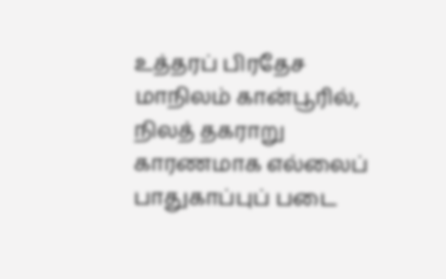உத்தரப் பிரதேச மாநிலம் கான்பூரில், நிலத் தகராறு காரணமாக எல்லைப் பாதுகாப்புப் படை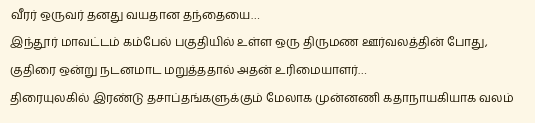வீரர் ஒருவர் தனது வயதான தந்தையை…
இந்தூர் மாவட்டம் கம்பேல் பகுதியில் உள்ள ஒரு திருமண ஊர்வலத்தின் போது, குதிரை ஒன்று நடனமாட மறுத்ததால் அதன் உரிமையாளர்…
திரையுலகில் இரண்டு தசாப்தங்களுக்கும் மேலாக முன்னணி கதாநாயகியாக வலம்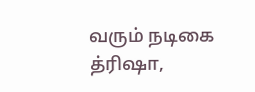வரும் நடிகை த்ரிஷா,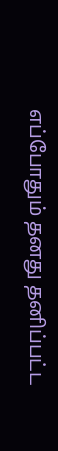எப்போதும் தனது தனிப்பட்ட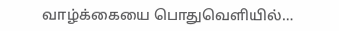வாழ்க்கையை பொதுவெளியில்…